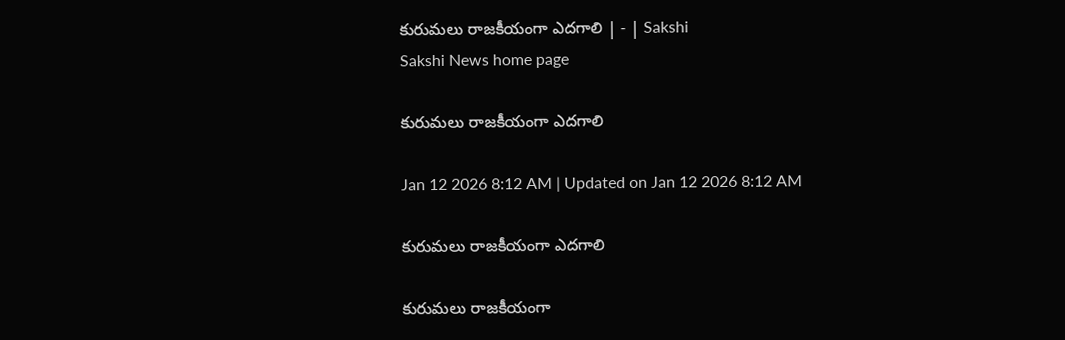కురుమలు రాజకీయంగా ఎదగాలి | - | Sakshi
Sakshi News home page

కురుమలు రాజకీయంగా ఎదగాలి

Jan 12 2026 8:12 AM | Updated on Jan 12 2026 8:12 AM

కురుమలు రాజకీయంగా ఎదగాలి

కురుమలు రాజకీయంగా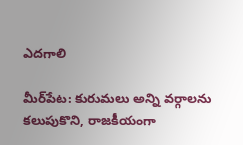ఎదగాలి

మీర్‌పేట: కురుమలు అన్ని వర్గాలను కలుపుకొని, రాజకీయంగా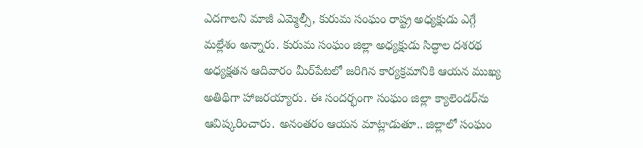ఎదగాలని మాజీ ఎమ్మెల్సీ, కురుమ సంఘం రాష్ట్ర అధ్యక్షుడు ఎగ్గే మల్లేశం అన్నారు. కురుమ సంఘం జిల్లా అధ్యక్షుడు సిద్ధాల దశరథ అధ్యక్షతన ఆదివారం మీర్‌పేటలో జరిగిన కార్యక్రమానికి ఆయన ముఖ్య అతిథిగా హాజరయ్యారు. ఈ సందర్భంగా సంఘం జిల్లా క్యాలెండర్‌ను ఆవిష్కరించారు. అనంతరం ఆయన మాట్లాడుతూ.. జిల్లాలో సంఘం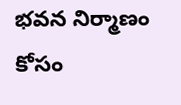భవన నిర్మాణం కోసం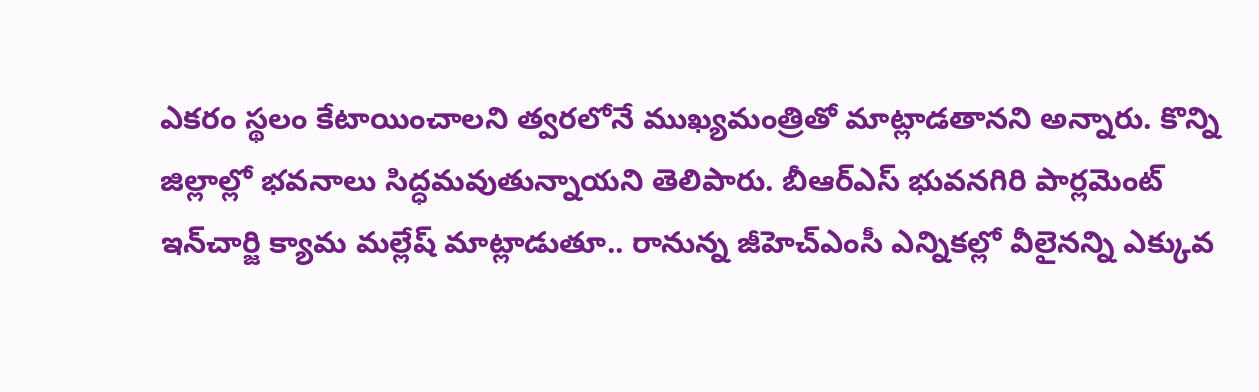ఎకరం స్థలం కేటాయించాలని త్వరలోనే ముఖ్యమంత్రితో మాట్లాడతానని అన్నారు. కొన్ని జిల్లాల్లో భవనాలు సిద్ధమవుతున్నాయని తెలిపారు. బీఆర్‌ఎస్‌ భువనగిరి పార్లమెంట్‌ ఇన్‌చార్జి క్యామ మల్లేష్‌ మాట్లాడుతూ.. రానున్న జీహెచ్‌ఎంసీ ఎన్నికల్లో వీలైనన్ని ఎక్కువ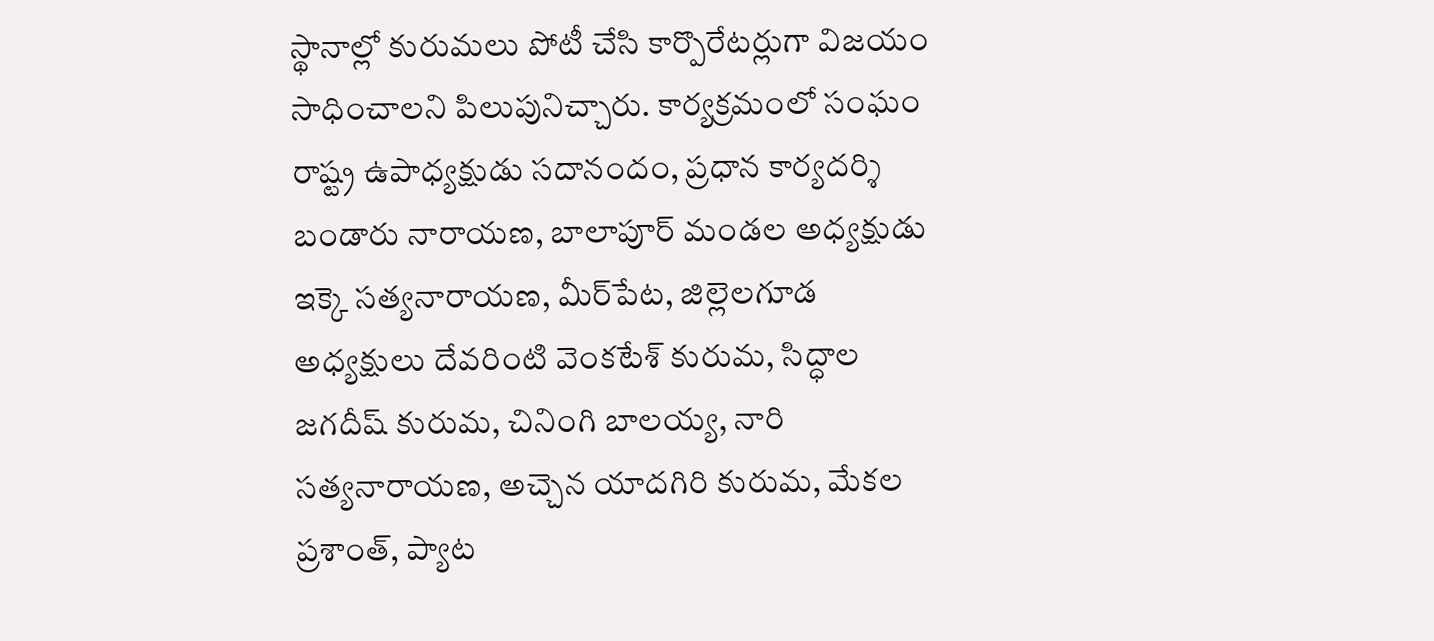స్థానాల్లో కురుమలు పోటీ చేసి కార్పొరేటర్లుగా విజయం సాధించాలని పిలుపునిచ్చారు. కార్యక్రమంలో సంఘం రాష్ట్ర ఉపాధ్యక్షుడు సదానందం, ప్రధాన కార్యదర్శి బండారు నారాయణ, బాలాపూర్‌ మండల అధ్యక్షుడు ఇక్కె సత్యనారాయణ, మీర్‌పేట, జిల్లెలగూడ అధ్యక్షులు దేవరింటి వెంకటేశ్‌ కురుమ, సిద్ధాల జగదీష్‌ కురుమ, చినింగి బాలయ్య, నారి సత్యనారాయణ, అచ్చెన యాదగిరి కురుమ, మేకల ప్రశాంత్‌, ప్యాట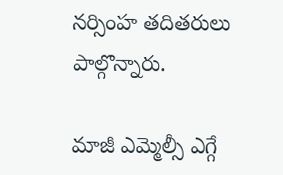నర్సింహ తదితరులు పాల్గొన్నారు.

మాజీ ఎమ్మెల్సీ ఎగ్గే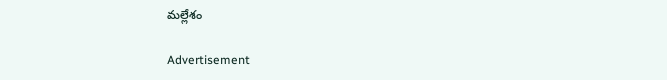మల్లేశం

Advertisement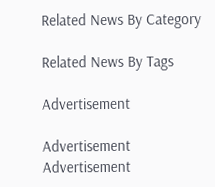Related News By Category

Related News By Tags

Advertisement

Advertisement
Advertisement